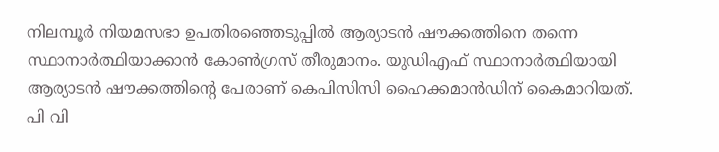നിലമ്പൂർ നിയമസഭാ ഉപതിരഞ്ഞെടുപ്പിൽ ആര്യാടൻ ഷൗക്കത്തിനെ തന്നെ സ്ഥാനാർത്ഥിയാക്കാൻ കോൺഗ്രസ് തീരുമാനം. യുഡിഎഫ് സ്ഥാനാർത്ഥിയായി ആര്യാടൻ ഷൗക്കത്തിന്റെ പേരാണ് കെപിസിസി ഹൈക്കമാൻഡിന് കൈമാറിയത്. പി വി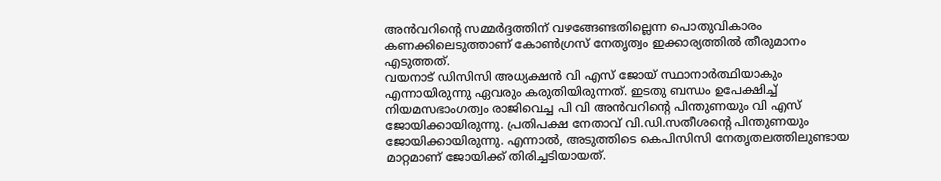അൻവറിന്റെ സമ്മർദ്ദത്തിന് വഴങ്ങേണ്ടതില്ലെന്ന പൊതുവികാരം കണക്കിലെടുത്താണ് കോൺഗ്രസ് നേതൃത്വം ഇക്കാര്യത്തിൽ തീരുമാനം എടുത്തത്.
വയനാട് ഡിസിസി അധ്യക്ഷൻ വി എസ് ജോയ് സ്ഥാനാർത്ഥിയാകും എന്നായിരുന്നു ഏവരും കരുതിയിരുന്നത്. ഇടതു ബന്ധം ഉപേക്ഷിച്ച് നിയമസഭാംഗത്വം രാജിവെച്ച പി വി അൻവറിന്റെ പിന്തുണയും വി എസ് ജോയിക്കായിരുന്നു. പ്രതിപക്ഷ നേതാവ് വി.ഡി.സതീശന്റെ പിന്തുണയും ജോയിക്കായിരുന്നു. എന്നാൽ, അടുത്തിടെ കെപിസിസി നേതൃതലത്തിലുണ്ടായ മാറ്റമാണ് ജോയിക്ക് തിരിച്ചടിയായത്.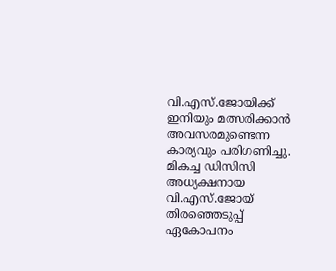വി.എസ്.ജോയിക്ക് ഇനിയും മത്സരിക്കാൻ അവസരമുണ്ടെന്ന കാര്യവും പരിഗണിച്ചു. മികച്ച ഡിസിസി അധ്യക്ഷനായ വി.എസ്.ജോയ് തിരഞ്ഞെടുപ്പ് ഏകോപനം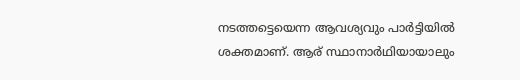നടത്തട്ടെയെന്ന ആവശ്യവും പാർട്ടിയിൽ ശക്തമാണ്. ആര് സ്ഥാനാർഥിയായാലും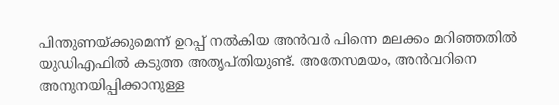പിന്തുണയ്ക്കുമെന്ന് ഉറപ്പ് നൽകിയ അൻവർ പിന്നെ മലക്കം മറിഞ്ഞതിൽ യുഡിഎഫിൽ കടുത്ത അതൃപ്തിയുണ്ട്. അതേസമയം, അൻവറിനെ അനുനയിപ്പിക്കാനുള്ള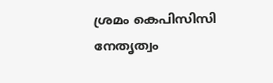ശ്രമം കെപിസിസി നേതൃത്വം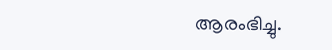ആരംഭിച്ചു.